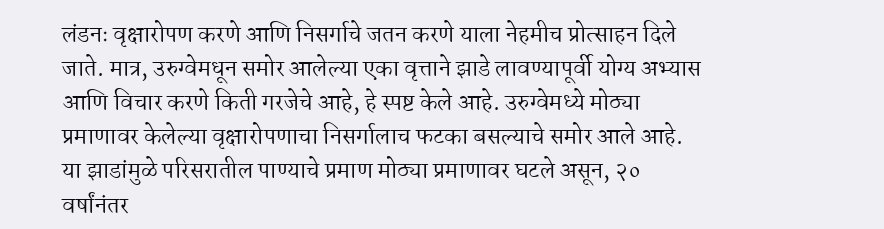लंडनः वृक्षारोपण करणे आणि निसर्गाचे जतन करणे याला नेहमीच प्रोत्साहन दिले जाते. मात्र, उरुग्वेमधून समोर आलेल्या एका वृत्ताने झाडे लावण्यापूर्वी योग्य अभ्यास आणि विचार करणे किती गरजेचे आहे, हे स्पष्ट केले आहे. उरुग्वेमध्ये मोठ्या प्रमाणावर केलेल्या वृक्षारोपणाचा निसर्गालाच फटका बसल्याचे समोर आले आहे. या झाडांमुळे परिसरातील पाण्याचे प्रमाण मोठ्या प्रमाणावर घटले असून, २० वर्षांनंतर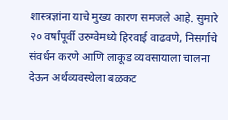शास्त्रज्ञांना याचे मुख्य कारण समजले आहे. सुमारे २० वर्षांपूर्वी उरुग्वेमध्ये हिरवाई वाढवणे, निसर्गाचे संवर्धन करणे आणि लाकूड व्यवसायाला चालना देऊन अर्थव्यवस्थेला बळकट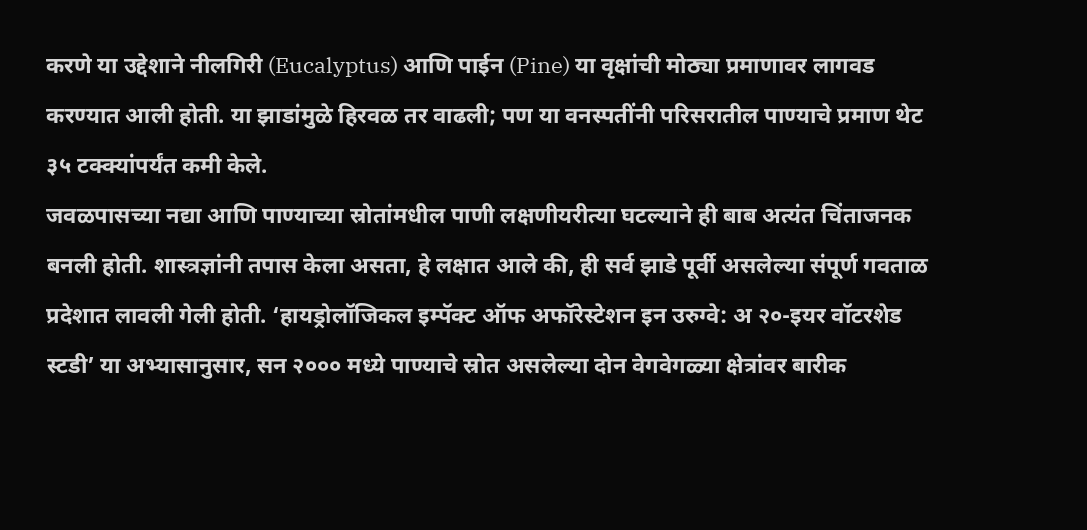करणे या उद्देशाने नीलगिरी (Eucalyptus) आणि पाईन (Pine) या वृक्षांची मोठ्या प्रमाणावर लागवड करण्यात आली होती. या झाडांमुळे हिरवळ तर वाढली; पण या वनस्पतींनी परिसरातील पाण्याचे प्रमाण थेट ३५ टक्क्यांपर्यंत कमी केले.
जवळपासच्या नद्या आणि पाण्याच्या स्रोतांमधील पाणी लक्षणीयरीत्या घटल्याने ही बाब अत्यंत चिंताजनक बनली होती. शास्त्रज्ञांनी तपास केला असता, हे लक्षात आले की, ही सर्व झाडे पूर्वी असलेल्या संपूर्ण गवताळ प्रदेशात लावली गेली होती. ‘हायड्रोलॉजिकल इम्पॅक्ट ऑफ अफॉरेस्टेशन इन उरुग्वे: अ २०-इयर वॉटरशेड स्टडी’ या अभ्यासानुसार, सन २००० मध्ये पाण्याचे स्रोत असलेल्या दोन वेगवेगळ्या क्षेत्रांवर बारीक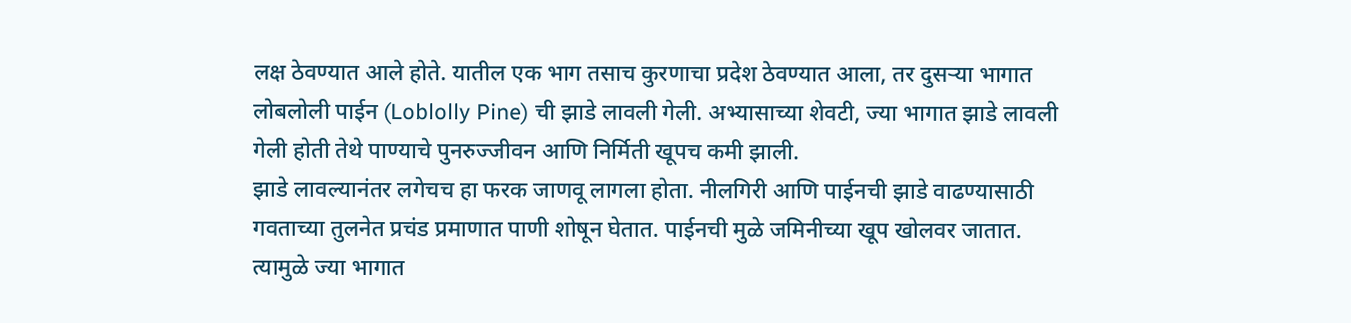लक्ष ठेवण्यात आले होते. यातील एक भाग तसाच कुरणाचा प्रदेश ठेवण्यात आला, तर दुसऱ्या भागात लोबलोली पाईन (Loblolly Pine) ची झाडे लावली गेली. अभ्यासाच्या शेवटी, ज्या भागात झाडे लावली गेली होती तेथे पाण्याचे पुनरुज्जीवन आणि निर्मिती खूपच कमी झाली.
झाडे लावल्यानंतर लगेचच हा फरक जाणवू लागला होता. नीलगिरी आणि पाईनची झाडे वाढण्यासाठी गवताच्या तुलनेत प्रचंड प्रमाणात पाणी शोषून घेतात. पाईनची मुळे जमिनीच्या खूप खोलवर जातात. त्यामुळे ज्या भागात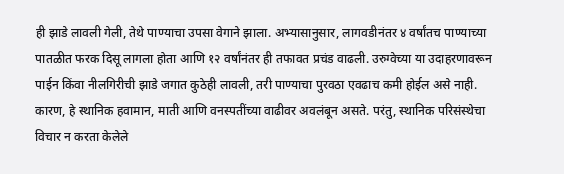ही झाडे लावली गेली, तेथे पाण्याचा उपसा वेगाने झाला. अभ्यासानुसार, लागवडीनंतर ४ वर्षांतच पाण्याच्या पातळीत फरक दिसू लागला होता आणि १२ वर्षांनंतर ही तफावत प्रचंड वाढली. उरुग्वेच्या या उदाहरणावरून पाईन किंवा नीलगिरीची झाडे जगात कुठेही लावली, तरी पाण्याचा पुरवठा एवढाच कमी होईल असे नाही. कारण, हे स्थानिक हवामान, माती आणि वनस्पतींच्या वाढीवर अवलंबून असते. परंतु, स्थानिक परिसंस्थेचा विचार न करता केलेले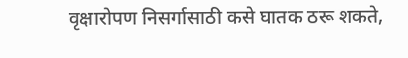वृक्षारोपण निसर्गासाठी कसे घातक ठरू शकते,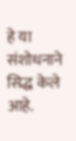हे या संशोधनाने सिद्ध केले आहे.